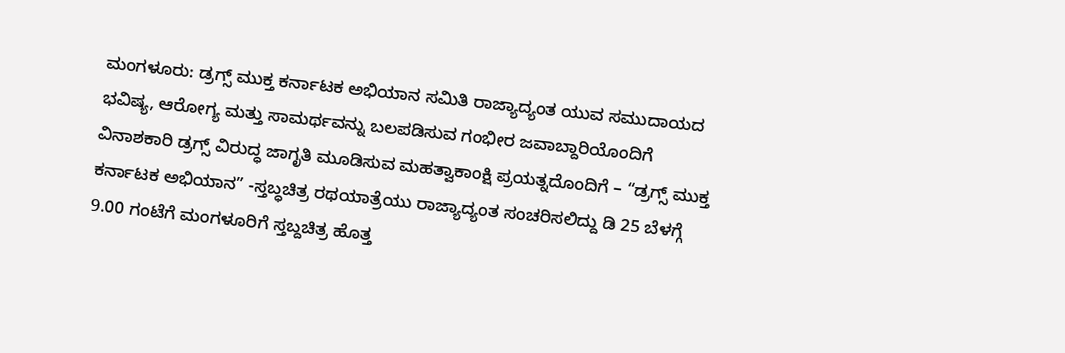ಮಂಗಳೂರು: ಡ್ರಗ್ಸ್ ಮುಕ್ತ ಕರ್ನಾಟಕ ಅಭಿಯಾನ ಸಮಿತಿ ರಾಜ್ಯಾದ್ಯಂತ ಯುವ ಸಮುದಾಯದ ಭವಿಷ್ಯ, ಆರೋಗ್ಯ ಮತ್ತು ಸಾಮರ್ಥವನ್ನು ಬಲಪಡಿಸುವ ಗಂಭೀರ ಜವಾಬ್ದಾರಿಯೊಂದಿಗೆ ವಿನಾಶಕಾರಿ ಡ್ರಗ್ಸ್ ವಿರುದ್ಧ ಜಾಗೃತಿ ಮೂಡಿಸುವ ಮಹತ್ವಾಕಾಂಕ್ಷಿ ಪ್ರಯತ್ನದೊಂದಿಗೆ – “ಡ್ರಗ್ಸ್ ಮುಕ್ತ ಕರ್ನಾಟಕ ಅಭಿಯಾನ” -ಸ್ತಬ್ಧಚಿತ್ರ ರಥಯಾತ್ರೆಯು ರಾಜ್ಯಾದ್ಯಂತ ಸಂಚರಿಸಲಿದ್ದು ಡಿ 25 ಬೆಳಗ್ಗೆ 9.00 ಗಂಟೆಗೆ ಮಂಗಳೂರಿಗೆ ಸ್ತಬ್ದಚಿತ್ರ ಹೊತ್ತ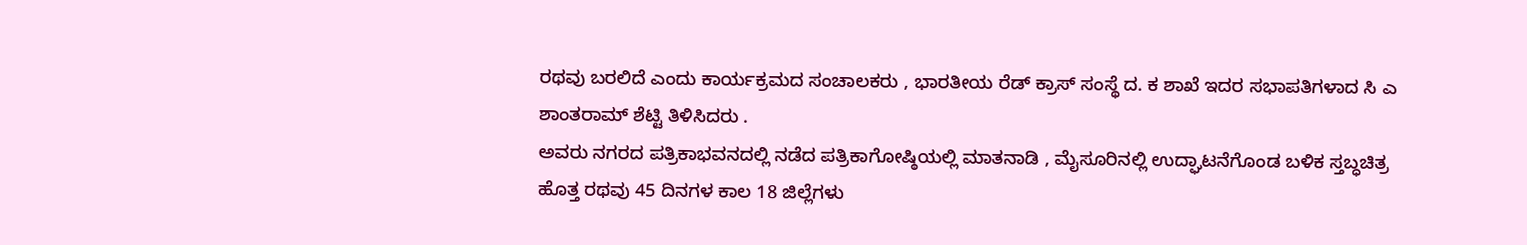ರಥವು ಬರಲಿದೆ ಎಂದು ಕಾರ್ಯಕ್ರಮದ ಸಂಚಾಲಕರು , ಭಾರತೀಯ ರೆಡ್ ಕ್ರಾಸ್ ಸಂಸ್ಥೆ ದ. ಕ ಶಾಖೆ ಇದರ ಸಭಾಪತಿಗಳಾದ ಸಿ ಎ ಶಾಂತರಾಮ್ ಶೆಟ್ಟಿ ತಿಳಿಸಿದರು .
ಅವರು ನಗರದ ಪತ್ರಿಕಾಭವನದಲ್ಲಿ ನಡೆದ ಪತ್ರಿಕಾಗೋಷ್ಠಿಯಲ್ಲಿ ಮಾತನಾಡಿ , ಮೈಸೂರಿನಲ್ಲಿ ಉದ್ಘಾಟನೆಗೊಂಡ ಬಳಿಕ ಸ್ತಬ್ಧಚಿತ್ರ ಹೊತ್ತ ರಥವು 45 ದಿನಗಳ ಕಾಲ 18 ಜಿಲ್ಲೆಗಳು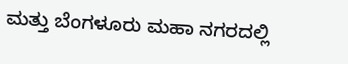ಮತ್ತು ಬೆಂಗಳೂರು ಮಹಾ ನಗರದಲ್ಲಿ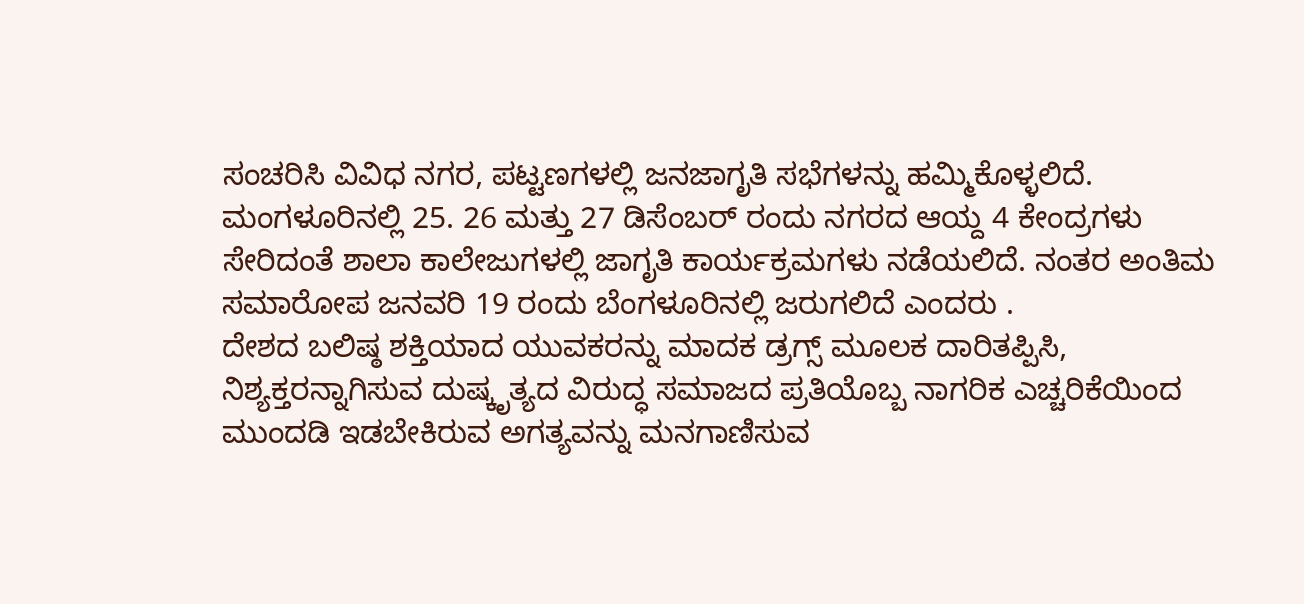ಸಂಚರಿಸಿ ವಿವಿಧ ನಗರ, ಪಟ್ಟಣಗಳಲ್ಲಿ ಜನಜಾಗೃತಿ ಸಭೆಗಳನ್ನು ಹಮ್ಮಿಕೊಳ್ಳಲಿದೆ. ಮಂಗಳೂರಿನಲ್ಲಿ 25. 26 ಮತ್ತು 27 ಡಿಸೆಂಬರ್ ರಂದು ನಗರದ ಆಯ್ದ 4 ಕೇಂದ್ರಗಳು ಸೇರಿದಂತೆ ಶಾಲಾ ಕಾಲೇಜುಗಳಲ್ಲಿ ಜಾಗೃತಿ ಕಾರ್ಯಕ್ರಮಗಳು ನಡೆಯಲಿದೆ. ನಂತರ ಅಂತಿಮ ಸಮಾರೋಪ ಜನವರಿ 19 ರಂದು ಬೆಂಗಳೂರಿನಲ್ಲಿ ಜರುಗಲಿದೆ ಎಂದರು .
ದೇಶದ ಬಲಿಷ್ಠ ಶಕ್ತಿಯಾದ ಯುವಕರನ್ನು ಮಾದಕ ಡ್ರಗ್ಸ್ ಮೂಲಕ ದಾರಿತಪ್ಪಿಸಿ, ನಿಶ್ಯಕ್ತರನ್ನಾಗಿಸುವ ದುಷ್ಕೃತ್ಯದ ವಿರುದ್ಧ ಸಮಾಜದ ಪ್ರತಿಯೊಬ್ಬ ನಾಗರಿಕ ಎಚ್ಚರಿಕೆಯಿಂದ ಮುಂದಡಿ ಇಡಬೇಕಿರುವ ಅಗತ್ಯವನ್ನು ಮನಗಾಣಿಸುವ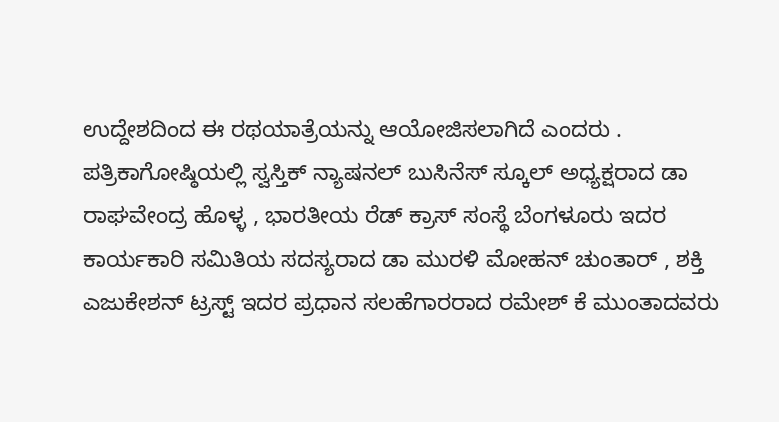ಉದ್ದೇಶದಿಂದ ಈ ರಥಯಾತ್ರೆಯನ್ನು ಆಯೋಜಿಸಲಾಗಿದೆ ಎಂದರು .
ಪತ್ರಿಕಾಗೋಷ್ಠಿಯಲ್ಲಿ ಸ್ವಸ್ತಿಕ್ ನ್ಯಾಷನಲ್ ಬುಸಿನೆಸ್ ಸ್ಕೂಲ್ ಅಧ್ಯಕ್ಷರಾದ ಡಾ ರಾಘವೇಂದ್ರ ಹೊಳ್ಳ , ಭಾರತೀಯ ರೆಡ್ ಕ್ರಾಸ್ ಸಂಸ್ಥೆ ಬೆಂಗಳೂರು ಇದರ ಕಾರ್ಯಕಾರಿ ಸಮಿತಿಯ ಸದಸ್ಯರಾದ ಡಾ ಮುರಳಿ ಮೋಹನ್ ಚುಂತಾರ್ , ಶಕ್ತಿ ಎಜುಕೇಶನ್ ಟ್ರಸ್ಟ್ ಇದರ ಪ್ರಧಾನ ಸಲಹೆಗಾರರಾದ ರಮೇಶ್ ಕೆ ಮುಂತಾದವರು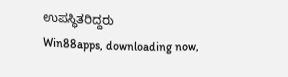ಉಪಸ್ಥಿತರಿದ್ದರು
Win88apps, downloading now,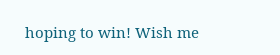hoping to win! Wish me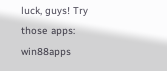luck, guys! Try those apps: win88apps